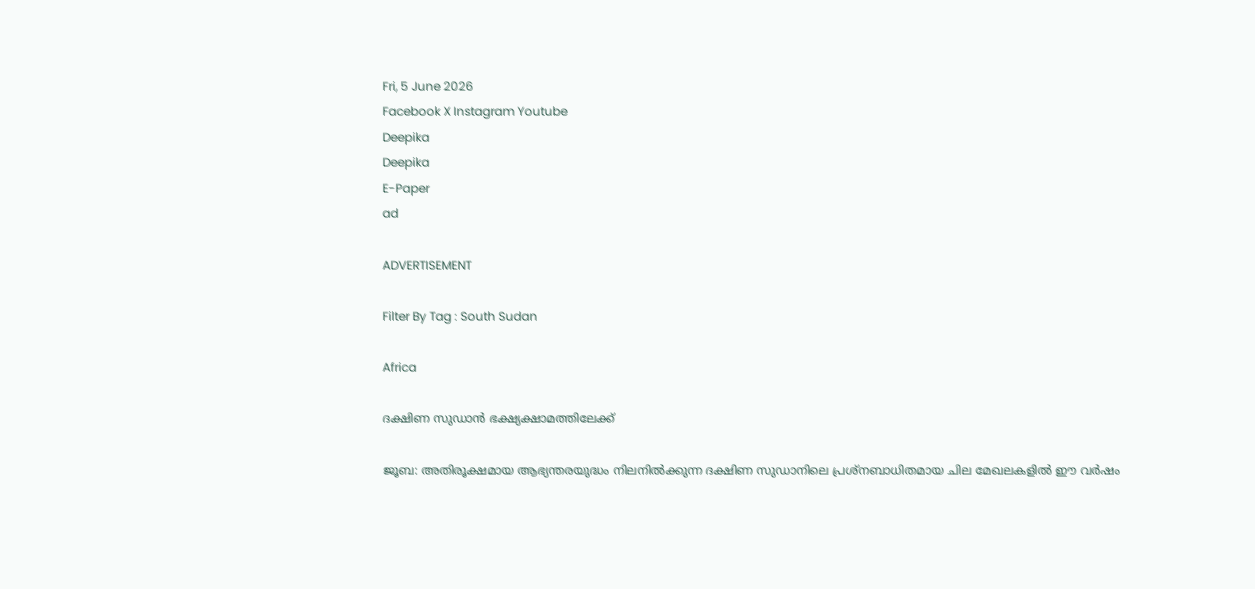Fri, 5 June 2026
Facebook X Instagram Youtube
Deepika
Deepika
E-Paper
ad

ADVERTISEMENT

Filter By Tag : South Sudan

Africa

ദക്ഷിണ സുഡാൻ ഭക്ഷ്യക്ഷാമത്തിലേക്ക്

ജൂബ: അതിരൂക്ഷമായ ആഭ്യന്തരയുദ്ധം നിലനിൽക്കുന്ന ദക്ഷിണ സുഡാനിലെ പ്രശ്നബാധിതമായ ചില മേഖലകളിൽ ഈ വർഷം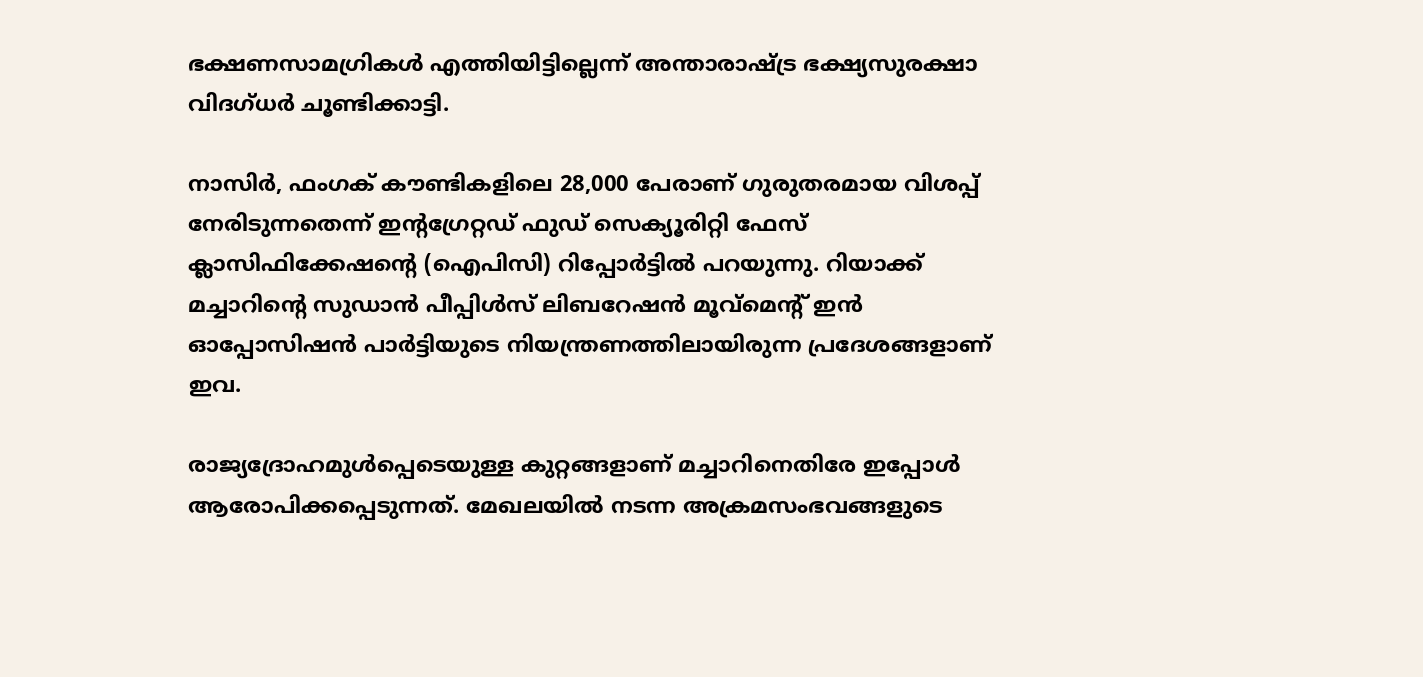ഭക്ഷണസാമഗ്രികൾ എത്തിയിട്ടില്ലെന്ന് അന്താരാഷ്‌ട്ര ഭക്ഷ്യസുരക്ഷാ വിദഗ്ധർ ചൂണ്ടിക്കാട്ടി.

നാസിർ, ഫംഗക് കൗണ്ടികളിലെ 28,000 പേരാണ് ഗുരുതരമായ വിശപ്പ് നേരിടുന്നതെന്ന് ഇന്‍റഗ്രേറ്റഡ് ഫുഡ് സെക്യൂരിറ്റി ഫേസ് ക്ലാസിഫിക്കേഷന്‍റെ (ഐപിസി) റിപ്പോർട്ടിൽ പറയുന്നു. റിയാക്ക് മച്ചാറിന്‍റെ സുഡാൻ പീപ്പിൾസ് ലിബറേഷൻ മൂവ്മെന്‍റ് ഇൻ ഓപ്പോസിഷൻ പാർട്ടിയുടെ നിയന്ത്രണത്തിലായിരുന്ന പ്രദേശങ്ങളാണ് ഇവ.

രാജ്യദ്രോഹമുൾപ്പെടെയുള്ള കുറ്റങ്ങളാണ് മച്ചാറിനെതിരേ ഇപ്പോൾ ആരോപിക്കപ്പെടുന്നത്. മേഖലയിൽ നടന്ന അക്രമസംഭവങ്ങളുടെ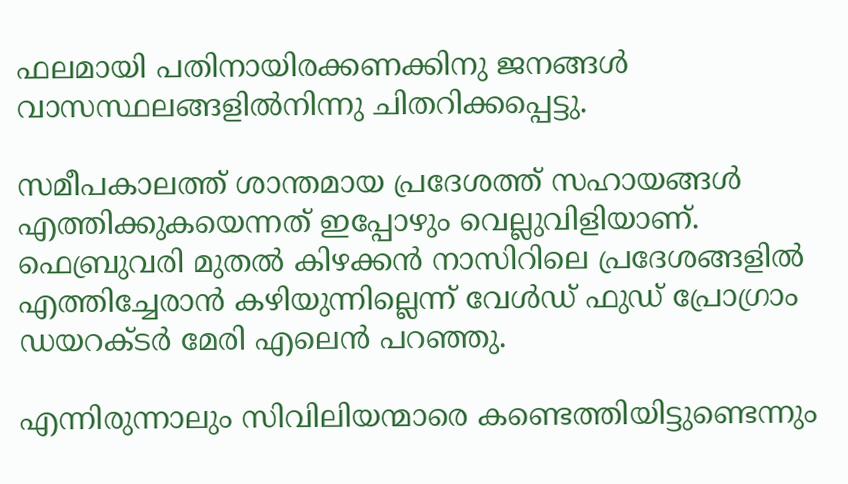ഫലമായി പതിനായിരക്കണക്കിനു ജനങ്ങൾ വാസസ്ഥലങ്ങളിൽനിന്നു ചിതറിക്കപ്പെട്ടു.

സമീപകാലത്ത് ശാന്തമായ പ്രദേശത്ത് സഹായങ്ങൾ എത്തിക്കുകയെന്നത് ഇപ്പോഴും വെല്ലുവിളിയാണ്. ഫെബ്രുവരി മുതൽ കിഴക്കൻ നാസിറിലെ പ്രദേശങ്ങളിൽ എത്തിച്ചേരാൻ കഴിയുന്നില്ലെന്ന് വേൾഡ് ഫുഡ് പ്രോഗ്രാം ഡയറക്ടർ മേരി എലെൻ പറഞ്ഞു.

എന്നിരുന്നാലും സിവിലിയന്മാരെ കണ്ടെത്തിയിട്ടുണ്ടെന്നും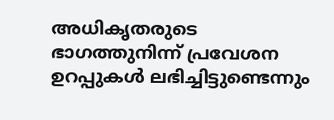അധികൃതരുടെ ഭാഗത്തുനിന്ന് പ്രവേശന ഉറപ്പുകൾ ലഭിച്ചിട്ടുണ്ടെന്നും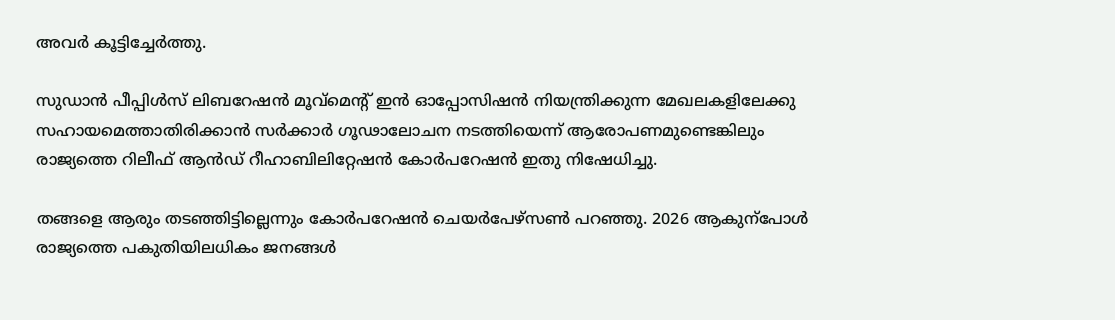അവർ കൂട്ടിച്ചേർത്തു.

സുഡാൻ പീപ്പിൾസ് ലിബറേഷൻ മൂവ്മെന്‍റ് ഇൻ ഓപ്പോസിഷൻ നിയന്ത്രിക്കുന്ന മേഖലകളിലേക്കു സഹായമെത്താതിരിക്കാൻ സർക്കാർ ഗൂഢാലോചന നടത്തിയെന്ന് ആരോപണമുണ്ടെങ്കിലും രാജ്യത്തെ റിലീഫ് ആൻഡ് റീഹാബിലിറ്റേഷൻ കോർപറേഷൻ ഇതു നിഷേധിച്ചു.

തങ്ങളെ ആരും തടഞ്ഞിട്ടില്ലെന്നും കോർപറേഷൻ ചെയർപേഴ്സൺ പറഞ്ഞു. 2026 ആകുന്പോൾ രാജ്യത്തെ പകുതിയിലധികം ജനങ്ങൾ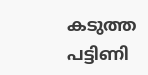കടുത്ത പട്ടിണി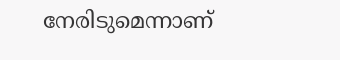നേരിടുമെന്നാണ്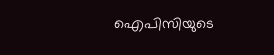ഐപിസിയുടെ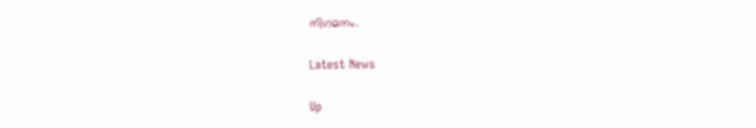നിഗമനം.

Latest News

Up